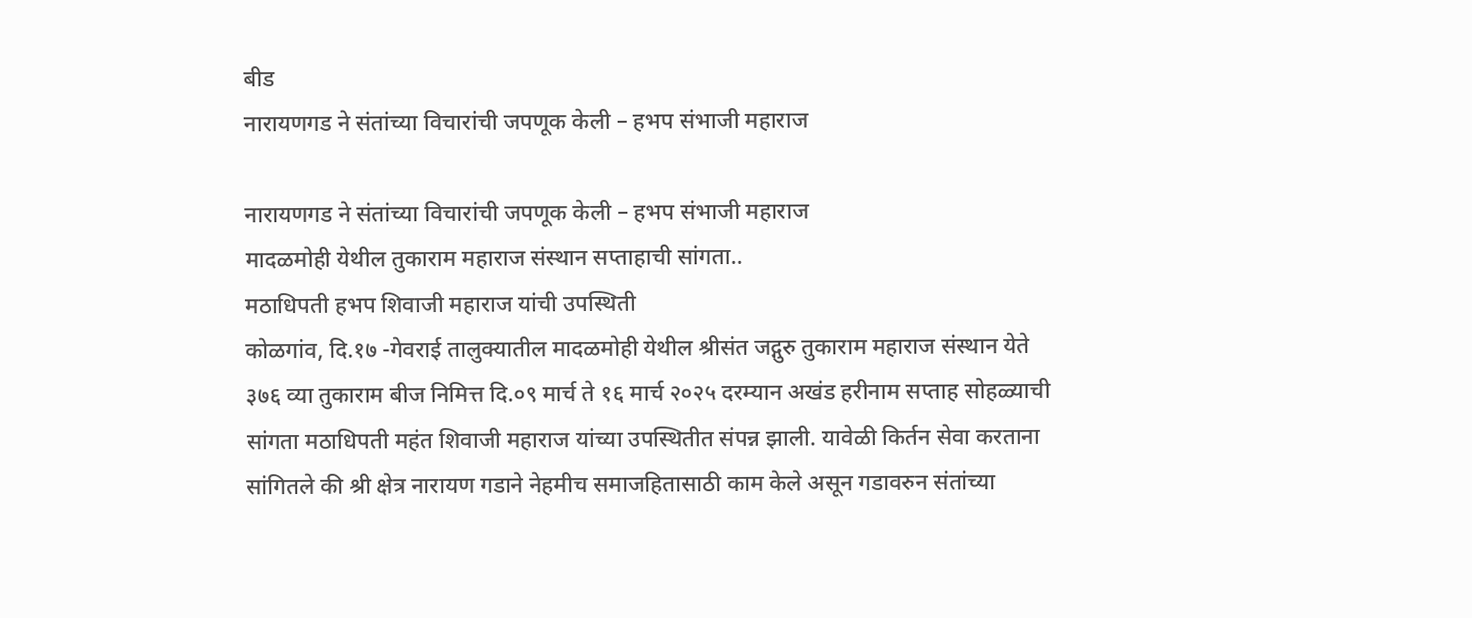बीड
नारायणगड ने संतांच्या विचारांची जपणूक केली – हभप संभाजी महाराज

नारायणगड ने संतांच्या विचारांची जपणूक केली – हभप संभाजी महाराज
मादळमोही येथील तुकाराम महाराज संस्थान सप्ताहाची सांगता..
मठाधिपती हभप शिवाजी महाराज यांची उपस्थिती
कोळगांव, दि.१७ -गेवराई तालुक्यातील मादळमोही येथील श्रीसंत जद्गुरु तुकाराम महाराज संस्थान येते ३७६ व्या तुकाराम बीज निमित्त दि.०९ मार्च ते १६ मार्च २०२५ दरम्यान अखंड हरीनाम सप्ताह सोहळ्याची सांगता मठाधिपती महंत शिवाजी महाराज यांच्या उपस्थितीत संपन्न झाली. यावेळी किर्तन सेवा करताना सांगितले की श्री क्षेत्र नारायण गडाने नेहमीच समाजहितासाठी काम केले असून गडावरुन संतांच्या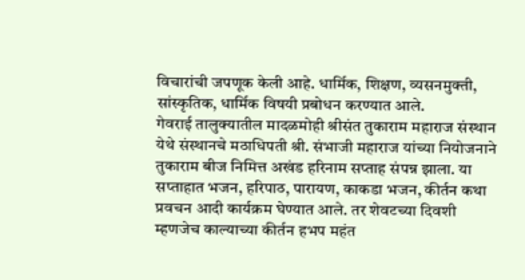विचारांची जपणूक केली आहे. धार्मिक, शिक्षण, व्यसनमुक्ती, सांस्कृतिक, धार्मिक विषयी प्रबोधन करण्यात आले.
गेवराई तालुक्यातील मादळमोही श्रीसंत तुकाराम महाराज संस्थान येथे संस्थानचे मठाधिपती श्री. संभाजी महाराज यांच्या नियोजनाने तुकाराम बीज निमित्त अखंड हरिनाम सप्ताह संपन्न झाला. या सप्ताहात भजन, हरिपाठ, पारायण, काकडा भजन, कीर्तन कथा प्रवचन आदी कार्यक्रम घेण्यात आले. तर शेवटच्या दिवशी म्हणजेच काल्याच्या कीर्तन हभप महंत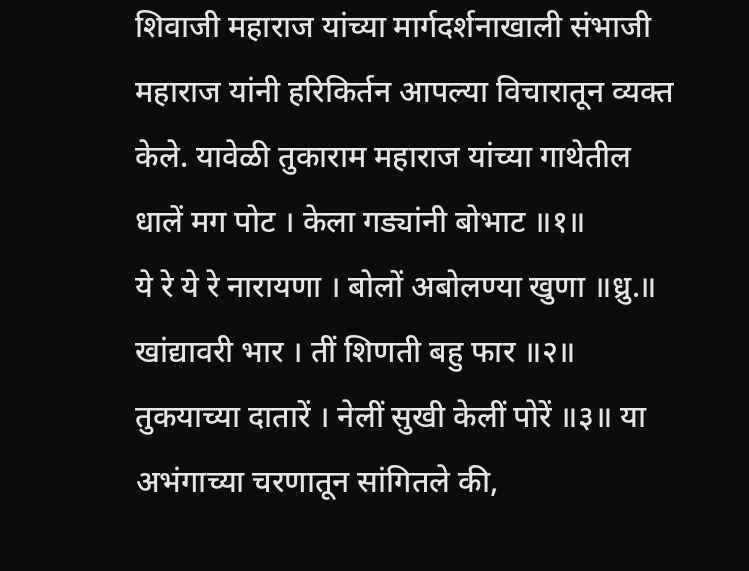शिवाजी महाराज यांच्या मार्गदर्शनाखाली संभाजी महाराज यांनी हरिकिर्तन आपल्या विचारातून व्यक्त केले. यावेळी तुकाराम महाराज यांच्या गाथेतील
धालें मग पोट । केला गड्यांनी बोभाट ॥१॥
ये रे ये रे नारायणा । बोलों अबोलण्या खुणा ॥ध्रु.॥
खांद्यावरी भार । तीं शिणती बहु फार ॥२॥
तुकयाच्या दातारें । नेलीं सुखी केलीं पोरें ॥३॥ या अभंगाच्या चरणातून सांगितले की,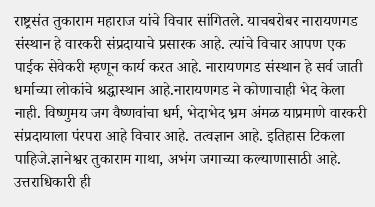राष्ट्रसंत तुकाराम महाराज यांचे विचार सांगितले. याचबरोबर नारायणगड संस्थान हे वारकरी संप्रदायाचे प्रसारक आहे. त्यांचे विचार आपण एक पाईक सेवेकरी म्हणून कार्य करत आहे. नारायणगड संस्थान हे सर्व जाती धर्माच्या लोकांचे श्रद्धास्थान आहे.नारायणगड ने कोणाचाही भेद केला नाही. विष्णुमय जग वैष्णवांचा धर्म, भेदाभेद भ्रम अंमळ याप्रमाणे वारकरी संप्रदायाला पंरपरा आहे विचार आहे. तत्वज्ञान आहे. इतिहास टिकला पाहिजे.ज्ञानेश्वर तुकाराम गाथा, अभंग जगाच्या कल्याणासाठी आहे. उत्तराधिकारी ही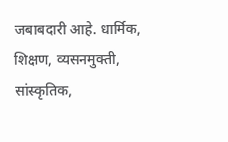जबाबदारी आहे. धार्मिक, शिक्षण, व्यसनमुक्ती, सांस्कृतिक,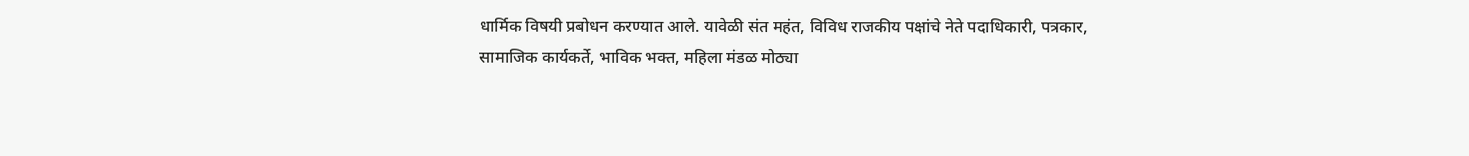धार्मिक विषयी प्रबोधन करण्यात आले. यावेळी संत महंत, विविध राजकीय पक्षांचे नेते पदाधिकारी, पत्रकार, सामाजिक कार्यकर्ते, भाविक भक्त, महिला मंडळ मोठ्या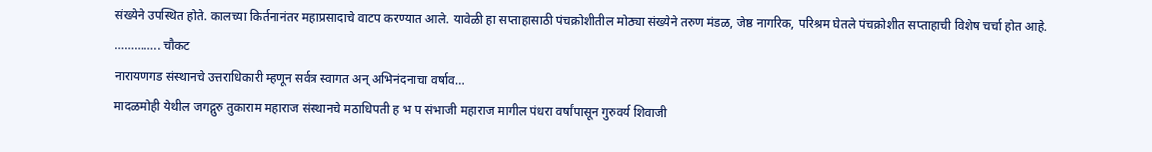संख्येने उपस्थित होते. कालच्या किर्तनानंतर महाप्रसादाचे वाटप करण्यात आले. यावेळी हा सप्ताहासाठी पंचक्रोशीतील मोठ्या संख्येने तरुण मंडळ, जेष्ठ नागरिक, परिश्रम घेतले पंचक्रोशीत सप्ताहाची विशेष चर्चा होत आहे.
………….. चौकट
नारायणगड संस्थानचे उत्तराधिकारी म्हणून सर्वत्र स्वागत अन् अभिनंदनाचा वर्षाव…
मादळमोही येथील जगद्गुरु तुकाराम महाराज संस्थानचे मठाधिपती ह भ प संभाजी महाराज मागील पंधरा वर्षांपासून गुरुवर्य शिवाजी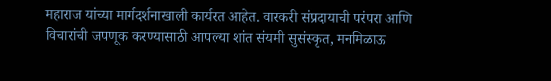महाराज यांच्या मार्गदर्शनाखाली कार्यरत आहेत. वारकरी संप्रदायाची परंपरा आणि विचारांची जपणूक करण्यासाठी आपल्या शांत संयमी सुसंस्कृत, मनमिळाऊ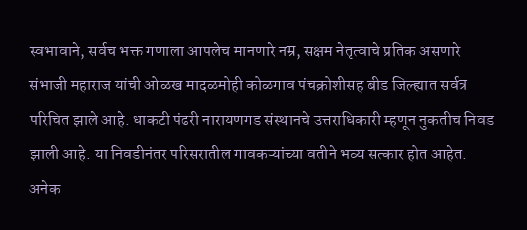स्वभावाने, सर्वच भक्त गणाला आपलेच मानणारे नम्र, सक्षम नेतृत्वाचे प्रतिक असणारे संभाजी महाराज यांची ओळख मादळमोही कोळगाव पंचक्रोशीसह बीड जिल्ह्यात सर्वत्र परिचित झाले आहे. धाकटी पंढरी नारायणगड संस्थानचे उत्तराधिकारी म्हणून नुकतीच निवड झाली आहे. या निवडीनंतर परिसरातील गावकऱ्यांच्या वतीने भव्य सत्कार होत आहेत. अनेक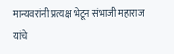मान्यवरांनी प्रत्यक्ष भेटून संभाजी महाराज यांचे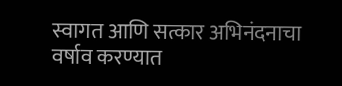स्वागत आणि सत्कार अभिनंदनाचा वर्षाव करण्यात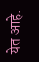येत आहे.